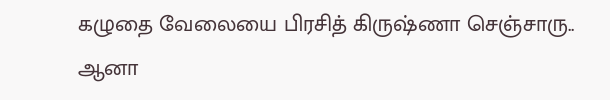கழுதை வேலையை பிரசித் கிருஷ்ணா செஞ்சாரு.. ஆனா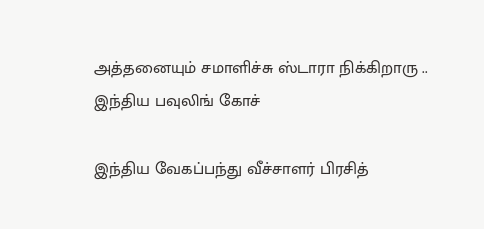அத்தனையும் சமாளிச்சு ஸ்டாரா நிக்கிறாரு .. இந்திய பவுலிங் கோச்

இந்திய வேகப்பந்து வீச்சாளர் பிரசித்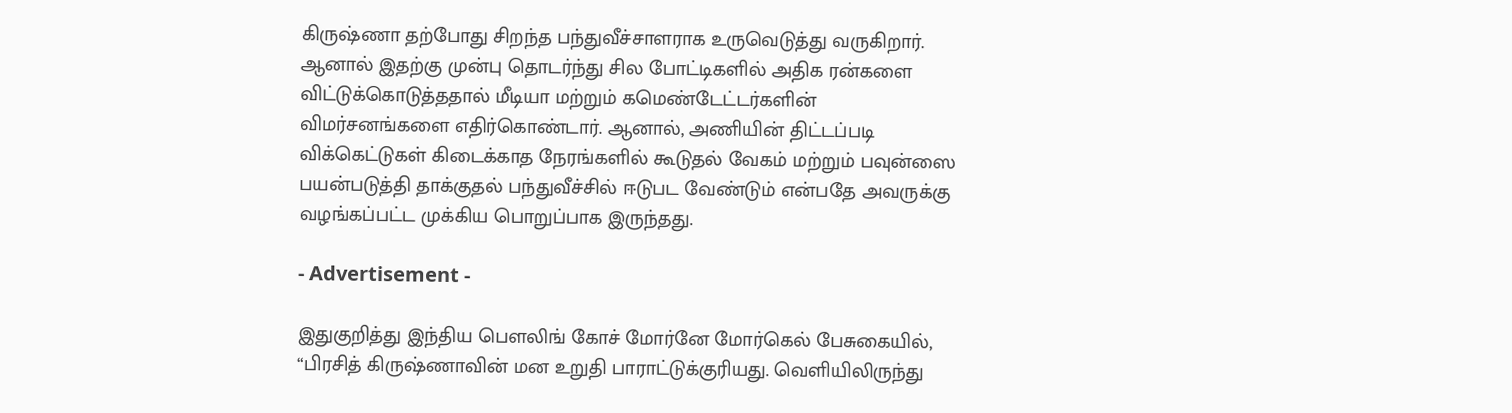கிருஷ்ணா தற்போது சிறந்த பந்துவீச்சாளராக உருவெடுத்து வருகிறார். ஆனால் இதற்கு முன்பு தொடர்ந்து சில போட்டிகளில் அதிக ரன்களை விட்டுக்கொடுத்ததால் மீடியா மற்றும் கமெண்டேட்டர்களின் விமர்சனங்களை எதிர்கொண்டார். ஆனால், அணியின் திட்டப்படி விக்கெட்டுகள் கிடைக்காத நேரங்களில் கூடுதல் வேகம் மற்றும் பவுன்ஸை பயன்படுத்தி தாக்குதல் பந்துவீச்சில் ஈடுபட வேண்டும் என்பதே அவருக்கு வழங்கப்பட்ட முக்கிய பொறுப்பாக இருந்தது.

- Advertisement -

இதுகுறித்து இந்திய பௌலிங் கோச் மோர்னே மோர்கெல் பேசுகையில், “பிரசித் கிருஷ்ணாவின் மன உறுதி பாராட்டுக்குரியது. வெளியிலிருந்து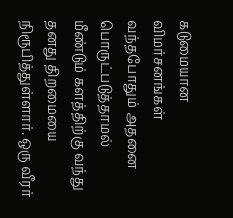கடுமையான விமர்சனங்கள் வந்தபோதும் அதனை பொருட்படுத்தாமல் மீண்டும் களத்திற்கு வந்து தனது திறமையை நிரூபித்துள்ளார். ஒரு வீரர்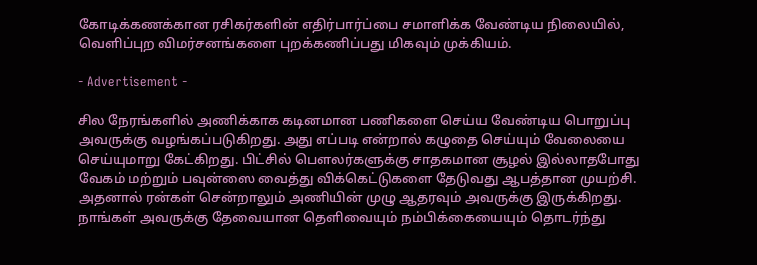கோடிக்கணக்கான ரசிகர்களின் எதிர்பார்ப்பை சமாளிக்க வேண்டிய நிலையில், வெளிப்புற விமர்சனங்களை புறக்கணிப்பது மிகவும் முக்கியம்.

- Advertisement -

சில நேரங்களில் அணிக்காக கடினமான பணிகளை செய்ய வேண்டிய பொறுப்பு அவருக்கு வழங்கப்படுகிறது. அது எப்படி என்றால் கழுதை செய்யும் வேலையை செய்யுமாறு கேட்கிறது. பிட்சில் பௌலர்களுக்கு சாதகமான சூழல் இல்லாதபோது வேகம் மற்றும் பவுன்ஸை வைத்து விக்கெட்டுகளை தேடுவது ஆபத்தான முயற்சி. அதனால் ரன்கள் சென்றாலும் அணியின் முழு ஆதரவும் அவருக்கு இருக்கிறது. நாங்கள் அவருக்கு தேவையான தெளிவையும் நம்பிக்கையையும் தொடர்ந்து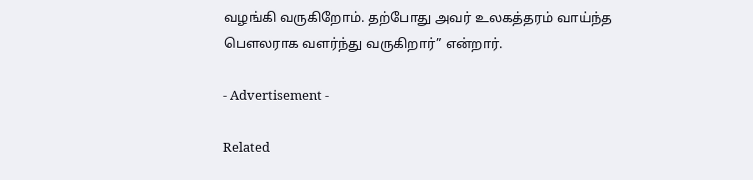வழங்கி வருகிறோம். தற்போது அவர் உலகத்தரம் வாய்ந்த பௌலராக வளர்ந்து வருகிறார்” என்றார்.

- Advertisement -

Related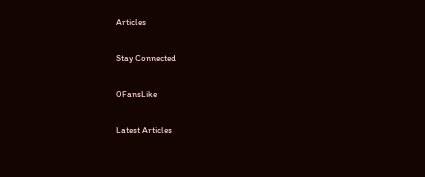Articles

Stay Connected

0FansLike

Latest Articles